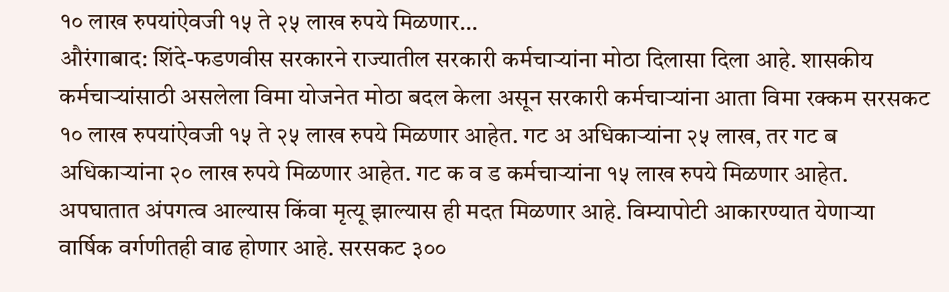१० लाख रुपयांऐवजी १५ ते २५ लाख रुपये मिळणार…
औरंगाबाद: शिंदे-फडणवीस सरकारने राज्यातील सरकारी कर्मचाऱ्यांना मोठा दिलासा दिला आहे. शासकीय कर्मचाऱ्यांसाठी असलेला विमा योजनेत मोठा बदल केला असून सरकारी कर्मचाऱ्यांना आता विमा रक्कम सरसकट १० लाख रुपयांऐवजी १५ ते २५ लाख रुपये मिळणार आहेत. गट अ अधिकाऱ्यांना २५ लाख, तर गट ब अधिकाऱ्यांना २० लाख रुपये मिळणार आहेत. गट क व ड कर्मचाऱ्यांना १५ लाख रुपये मिळणार आहेत.
अपघातात अंपगत्व आल्यास किंवा मृत्यू झाल्यास ही मदत मिळणार आहे. विम्यापोटी आकारण्यात येणाऱ्या वार्षिक वर्गणीतही वाढ होणार आहे. सरसकट ३००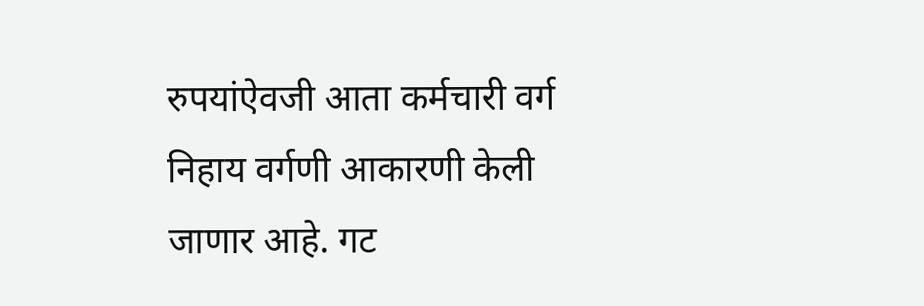रुपयांऐवजी आता कर्मचारी वर्ग निहाय वर्गणी आकारणी केली जाणार आहे. गट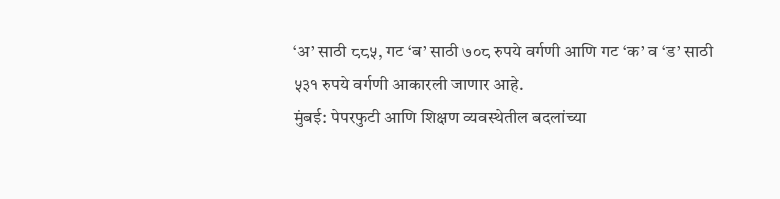‘अ’ साठी ८८५, गट ‘ब’ साठी ७०८ रुपये वर्गणी आणि गट ‘क’ व ‘ड’ साठी ५३१ रुपये वर्गणी आकारली जाणार आहे.
मुंबई: पेपरफुटी आणि शिक्षण व्यवस्थेतील बदलांच्या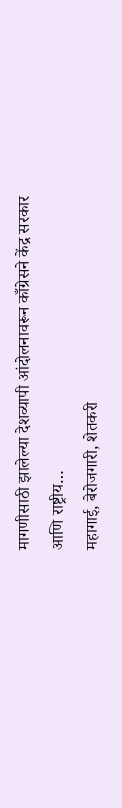मागणीसाठी झालेल्या देशव्यापी आंदोलनावरून काँग्रेसने केंद्र सरकार आणि राष्ट्रीय…
महागाई, बेरोजगारी, शेतकरी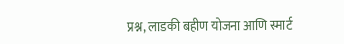प्रश्न, लाडकी बहीण योजना आणि स्मार्ट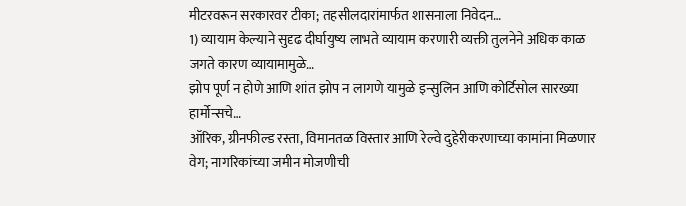मीटरवरून सरकारवर टीका; तहसीलदारांमार्फत शासनाला निवेदन…
1) व्यायाम केल्याने सुदृढ दीर्घायुष्य लाभते व्यायाम करणारी व्यक्ती तुलनेने अधिक काळ जगते कारण व्यायामामुळे…
झोप पूर्ण न होणे आणि शांत झोप न लागणे यामुळे इन्सुलिन आणि कोर्टिसोल सारख्या हार्मोन्सचे…
ऑरिक, ग्रीनफील्ड रस्ता, विमानतळ विस्तार आणि रेल्वे दुहेरीकरणाच्या कामांना मिळणार वेग; नागरिकांच्या जमीन मोजणीची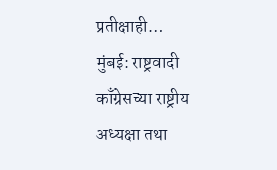प्रतीक्षाही…
मुंबई: राष्ट्रवादी काँग्रेसच्या राष्ट्रीय अध्यक्षा तथा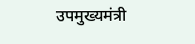उपमुख्यमंत्री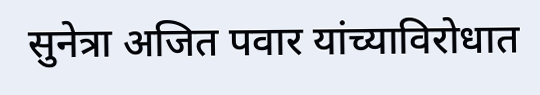सुनेत्रा अजित पवार यांच्याविरोधात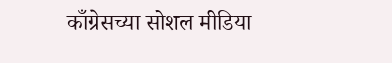काँग्रेसच्या सोशल मीडिया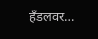हँडलवर…